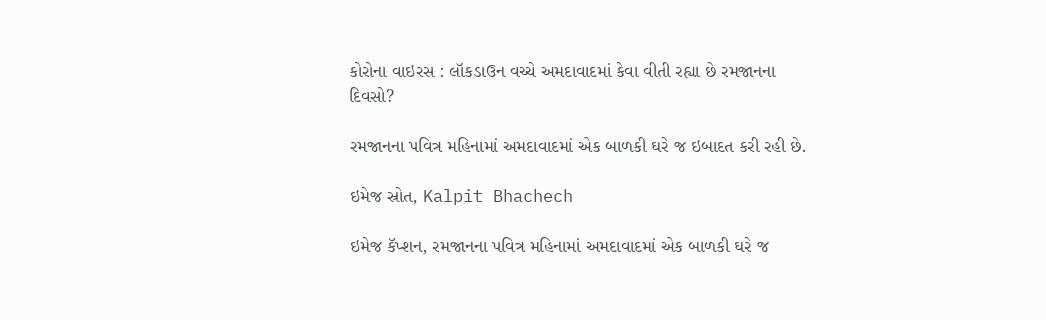કોરોના વાઇરસ : લૉકડાઉન વચ્ચે અમદાવાદમાં કેવા વીતી રહ્યા છે રમજાનના દિવસો?

રમજાનના પવિત્ર મહિનામાં અમદાવાદમાં એક બાળકી ઘરે જ ઇબાદત કરી રહી છે.

ઇમેજ સ્રોત, Kalpit Bhachech

ઇમેજ કૅપ્શન, રમજાનના પવિત્ર મહિનામાં અમદાવાદમાં એક બાળકી ઘરે જ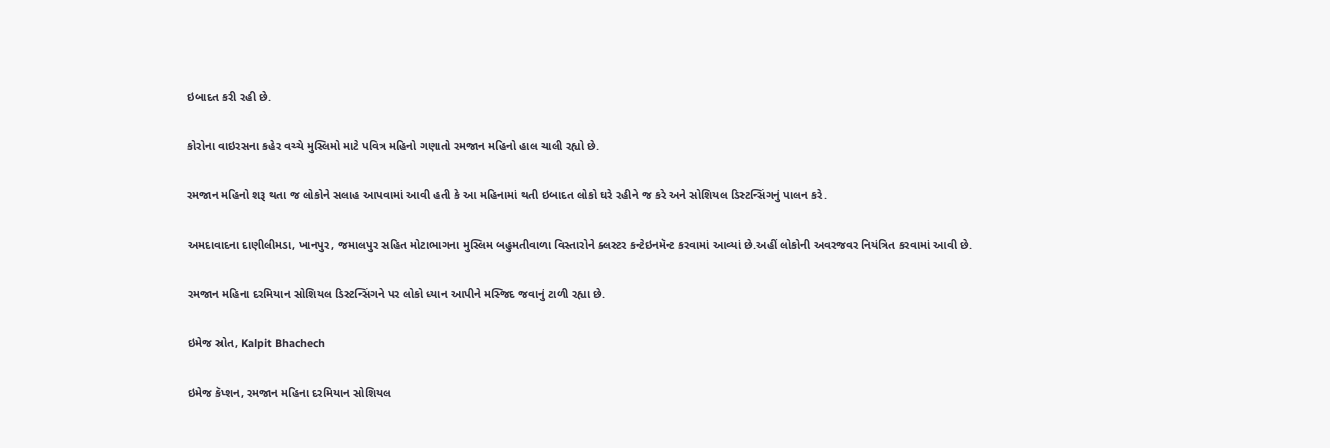ઇબાદત કરી રહી છે.

કોરોના વાઇરસના કહેર વચ્ચે મુસ્લિમો માટે પવિત્ર મહિનો ગણાતો રમજાન મહિનો હાલ ચાલી રહ્યો છે.

રમજાન મહિનો શરૂ થતા જ લોકોને સલાહ આપવામાં આવી હતી કે આ મહિનામાં થતી ઇબાદત લોકો ઘરે રહીને જ કરે અને સોશિયલ ડિસ્ટન્સિંગનું પાલન કરે.

અમદાવાદના દાણીલીમડા, ખાનપુર, જમાલપુર સહિત મોટાભાગના મુસ્લિમ બહુમતીવાળા વિસ્તારોને ક્લસ્ટર કન્ટેઇનમૅન્ટ કરવામાં આવ્યાં છે.અહીં લોકોની અવરજવર નિયંત્રિત કરવામાં આવી છે.

રમજાન મહિના દરમિયાન સોશિયલ ડિસ્ટન્સિંગને પર લોકો ધ્યાન આપીને મસ્જિદ જવાનું ટાળી રહ્યા છે.

ઇમેજ સ્રોત, Kalpit Bhachech

ઇમેજ કૅપ્શન, રમજાન મહિના દરમિયાન સોશિયલ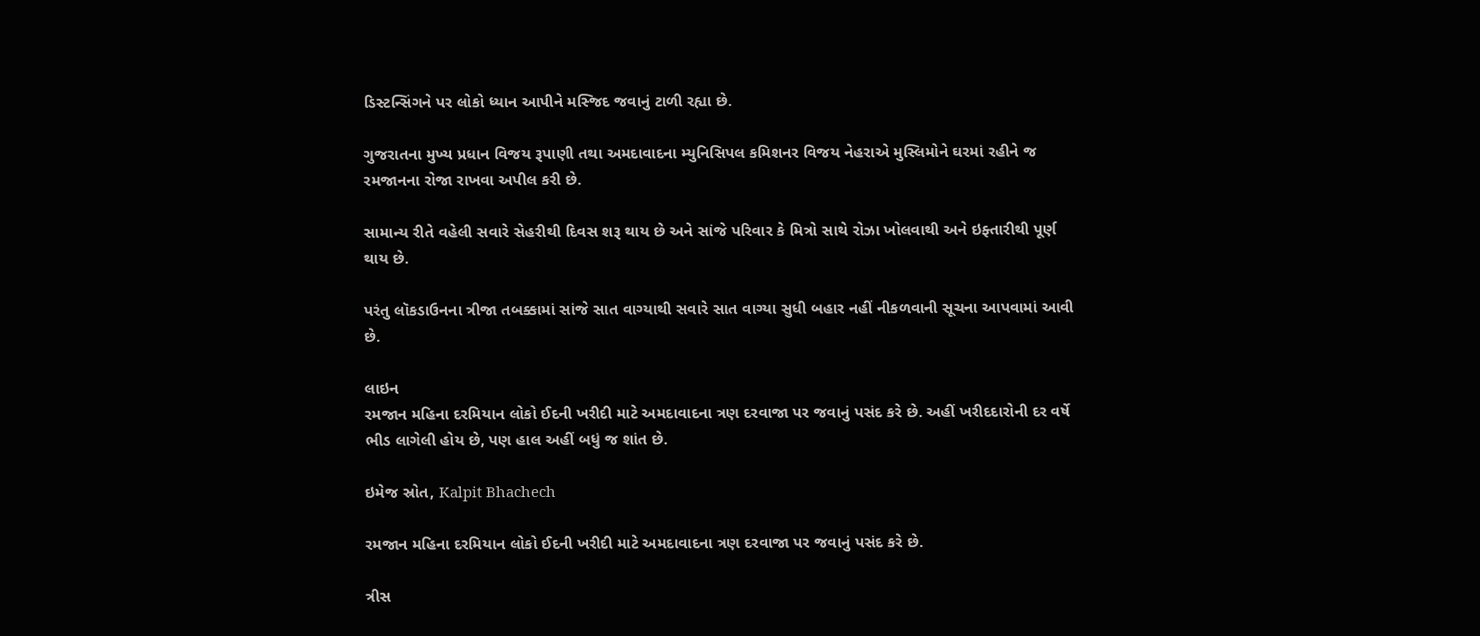ડિસ્ટન્સિંગને પર લોકો ધ્યાન આપીને મસ્જિદ જવાનું ટાળી રહ્યા છે.

ગુજરાતના મુખ્ય પ્રધાન વિજય રૂપાણી તથા અમદાવાદના મ્યુનિસિપલ કમિશનર વિજય નેહરાએ મુસ્લિમોને ઘરમાં રહીને જ રમજાનના રોજા રાખવા અપીલ કરી છે.

સામાન્ય રીતે વહેલી સવારે સેહરીથી દિવસ શરૂ થાય છે અને સાંજે પરિવાર કે મિત્રો સાથે રોઝા ખોલવાથી અને ઇફ્તારીથી પૂર્ણ થાય છે.

પરંતુ લૉકડાઉનના ત્રીજા તબક્કામાં સાંજે સાત વાગ્યાથી સવારે સાત વાગ્યા સુધી બહાર નહીં નીકળવાની સૂચના આપવામાં આવી છે.

લાઇન
રમજાન મહિના દરમિયાન લોકો ઈદની ખરીદી માટે અમદાવાદના ત્રણ દરવાજા પર જવાનું પસંદ કરે છે. અહીં ખરીદદારોની દર વર્ષે ભીડ લાગેલી હોય છે, પણ હાલ અહીં બધું જ શાંત છે.

ઇમેજ સ્રોત, Kalpit Bhachech

રમજાન મહિના દરમિયાન લોકો ઈદની ખરીદી માટે અમદાવાદના ત્રણ દરવાજા પર જવાનું પસંદ કરે છે.

ત્રીસ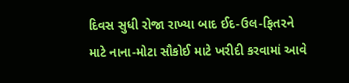દિવસ સુધી રોજા રાખ્યા બાદ ઈદ-ઉલ-ફિતરને માટે નાના-મોટા સૌકોઈ માટે ખરીદી કરવામાં આવે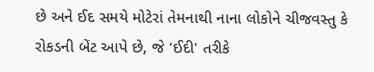છે અને ઈદ સમયે મોટેરાં તેમનાથી નાના લોકોને ચીજવસ્તુ કે રોકડની બેંટ આપે છે, જે 'ઈદી' તરીકે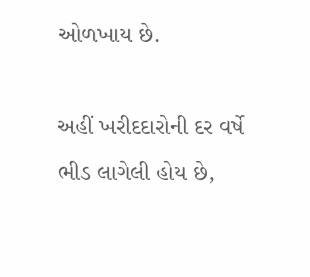ઓળખાય છે.

અહીં ખરીદદારોની દર વર્ષે ભીડ લાગેલી હોય છે,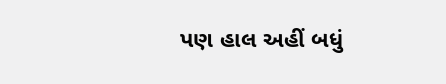પણ હાલ અહીં બધું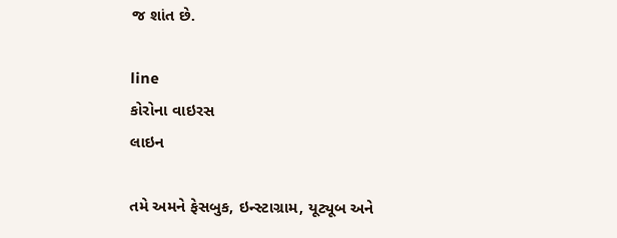જ શાંત છે.

line
કોરોના વાઇરસ
લાઇન

તમે અમને ફેસબુક, ઇન્સ્ટાગ્રામ, યૂટ્યૂબ અને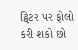ટ્વિટર પર ફોલો કરી શકો છો